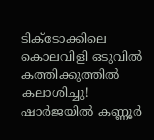ടിക്ടോക്കിലെ കൊലവിളി ഒടുവില്‍ കത്തിക്കുത്തില്‍ കലാശിച്ചു! ഷാര്‍ജയില്‍ കണ്ണൂര്‍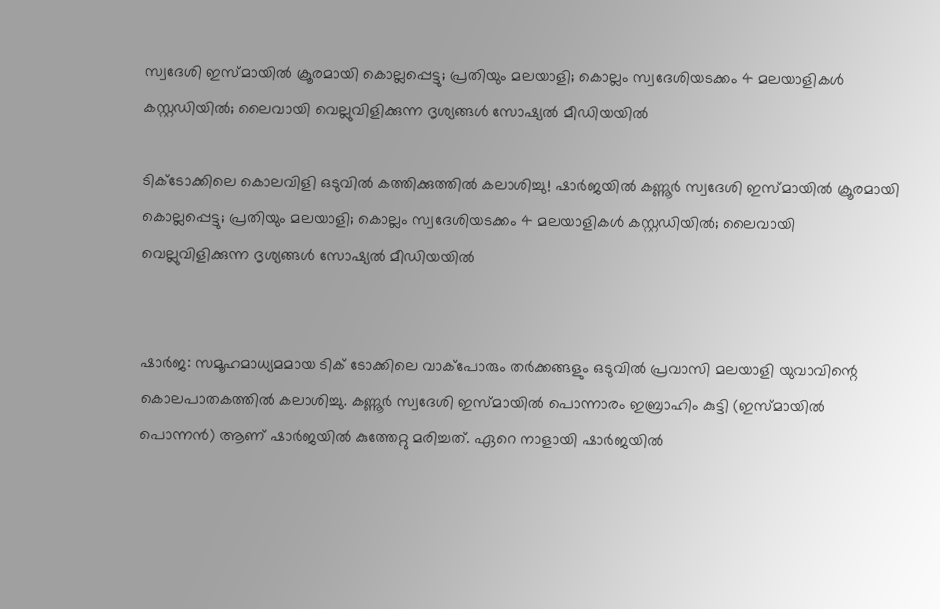സ്വദേശി ഇസ്മായില്‍ ക്രൂരമായി കൊല്ലപ്പെട്ടു; പ്രതിയും മലയാളി; കൊല്ലം സ്വദേശിയടക്കം 4 മലയാളികള്‍ കസ്റ്റഡിയില്‍; ലൈവായി വെല്ലുവിളിക്കുന്ന ദൃശ്യങ്ങള്‍ സോഷ്യല്‍ മീഡിയയില്‍

ടിക്ടോക്കിലെ കൊലവിളി ഒടുവില്‍ കത്തിക്കുത്തില്‍ കലാശിച്ചു! ഷാര്‍ജയില്‍ കണ്ണൂര്‍ സ്വദേശി ഇസ്മായില്‍ ക്രൂരമായി കൊല്ലപ്പെട്ടു; പ്രതിയും മലയാളി; കൊല്ലം സ്വദേശിയടക്കം 4 മലയാളികള്‍ കസ്റ്റഡിയില്‍; ലൈവായി വെല്ലുവിളിക്കുന്ന ദൃശ്യങ്ങള്‍ സോഷ്യല്‍ മീഡിയയില്‍


ഷാര്‍ജ: സമൂഹമാധ്യമമായ ടിക് ടോക്കിലെ വാക്‌പോരും തര്‍ക്കങ്ങളും ഒടുവില്‍ പ്രവാസി മലയാളി യുവാവിന്റെ കൊലപാതകത്തില്‍ കലാശിച്ചു. കണ്ണൂര്‍ സ്വദേശി ഇസ്മായില്‍ പൊന്നാരം ഇബ്രാഹിം കുട്ടി (ഇസ്മായില്‍ പൊന്നന്‍) ആണ് ഷാര്‍ജയില്‍ കുത്തേറ്റു മരിച്ചത്. ഏറെ നാളായി ഷാര്‍ജയില്‍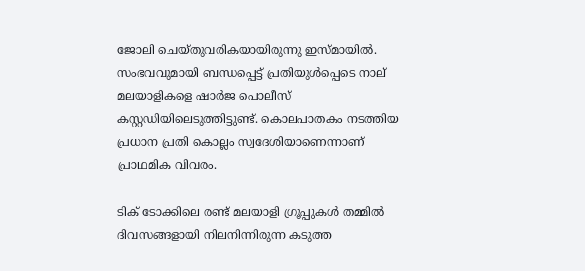ജോലി ചെയ്തുവരികയായിരുന്നു ഇസ്മായില്‍. സംഭവവുമായി ബന്ധപ്പെട്ട് പ്രതിയുള്‍പ്പെടെ നാല് മലയാളികളെ ഷാര്‍ജ പൊലീസ് കസ്റ്റഡിയിലെടുത്തിട്ടുണ്ട്. കൊലപാതകം നടത്തിയ പ്രധാന പ്രതി കൊല്ലം സ്വദേശിയാണെന്നാണ് പ്രാഥമിക വിവരം.

ടിക് ടോക്കിലെ രണ്ട് മലയാളി ഗ്രൂപ്പുകള്‍ തമ്മില്‍ ദിവസങ്ങളായി നിലനിന്നിരുന്ന കടുത്ത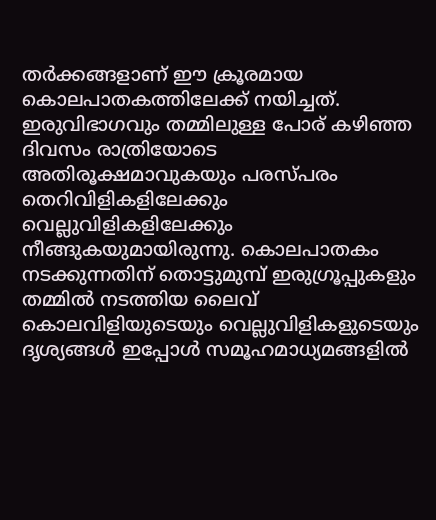തര്‍ക്കങ്ങളാണ് ഈ ക്രൂരമായ കൊലപാതകത്തിലേക്ക് നയിച്ചത്. ഇരുവിഭാഗവും തമ്മിലുള്ള പോര് കഴിഞ്ഞ ദിവസം രാത്രിയോടെ അതിരൂക്ഷമാവുകയും പരസ്പരം തെറിവിളികളിലേക്കും വെല്ലുവിളികളിലേക്കും നീങ്ങുകയുമായിരുന്നു. കൊലപാതകം നടക്കുന്നതിന് തൊട്ടുമുമ്പ് ഇരുഗ്രൂപ്പുകളും തമ്മില്‍ നടത്തിയ ലൈവ് കൊലവിളിയുടെയും വെല്ലുവിളികളുടെയും ദൃശ്യങ്ങള്‍ ഇപ്പോള്‍ സമൂഹമാധ്യമങ്ങളില്‍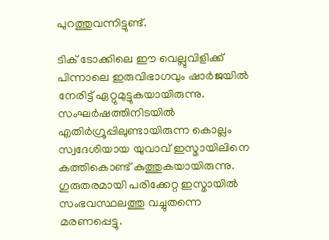പുറത്തുവന്നിട്ടുണ്ട്.

ടിക് ടോക്കിലെ ഈ വെല്ലുവിളിക്ക് പിന്നാലെ ഇരുവിഭാഗവും ഷാര്‍ജയില്‍ നേരിട്ട് ഏറ്റുമുട്ടുകയായിരുന്നു. സംഘര്‍ഷത്തിനിടയില്‍ എതിര്‍ഗ്രൂപ്പിലുണ്ടായിരുന്ന കൊല്ലം സ്വദേശിയായ യുവാവ് ഇസ്മായിലിനെ കത്തികൊണ്ട് കുത്തുകയായിരുന്നു. ഗുരുതരമായി പരിക്കേറ്റ ഇസ്മായില്‍ സംഭവസ്ഥലത്തു വച്ചുതന്നെ മരണപ്പെട്ടു.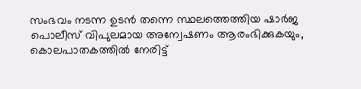സംഭവം നടന്ന ഉടന്‍ തന്നെ സ്ഥലത്തെത്തിയ ഷാര്‍ജ പൊലീസ് വിപുലമായ അന്വേഷണം ആരംഭിക്കുകയും, കൊലപാതകത്തില്‍ നേരിട്ട്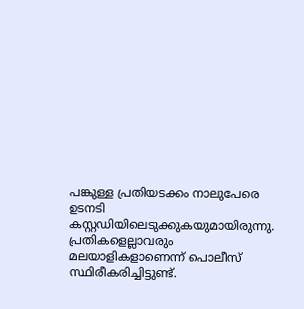പങ്കുള്ള പ്രതിയടക്കം നാലുപേരെ ഉടനടി കസ്റ്റഡിയിലെടുക്കുകയുമായിരുന്നു. പ്രതികളെല്ലാവരും മലയാളികളാണെന്ന് പൊലീസ് സ്ഥിരീകരിച്ചിട്ടുണ്ട്.